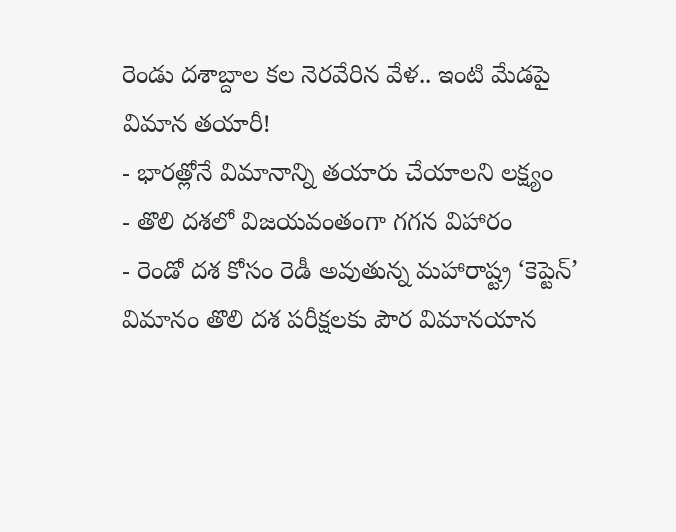రెండు దశాబ్దాల కల నెరవేరిన వేళ.. ఇంటి మేడపై విమాన తయారీ!
- భారత్లోనే విమానాన్ని తయారు చేయాలని లక్ష్యం
- తొలి దశలో విజయవంతంగా గగన విహారం
- రెండో దశ కోసం రెడీ అవుతున్న మహారాష్ట్ర ‘కెప్టెన్’
విమానం తొలి దశ పరీక్షలకు పౌర విమానయాన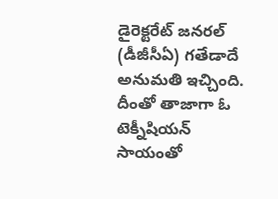డైరెక్టరేట్ జనరల్ (డీజీసీఏ) గతేడాదే అనుమతి ఇచ్చింది. దీంతో తాజాగా ఓ టెక్నీషియన్ సాయంతో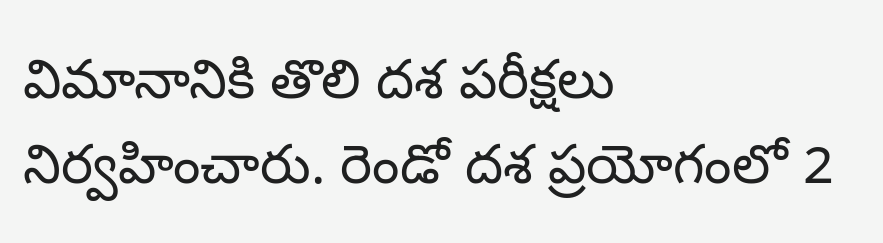విమానానికి తొలి దశ పరీక్షలు నిర్వహించారు. రెండో దశ ప్రయోగంలో 2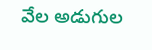వేల అడుగుల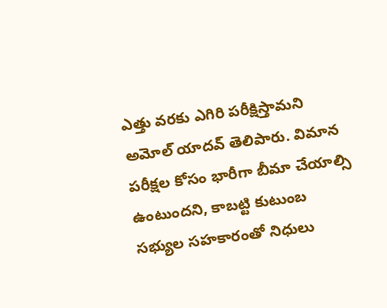ఎత్తు వరకు ఎగిరి పరీక్షిస్తామని అమోల్ యాదవ్ తెలిపారు. విమాన పరీక్షల కోసం భారీగా బీమా చేయాల్సి ఉంటుందని, కాబట్టి కుటుంబ సభ్యుల సహకారంతో నిధులు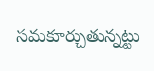సమకూర్చుతున్నట్టు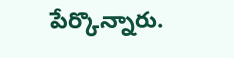పేర్కొన్నారు.